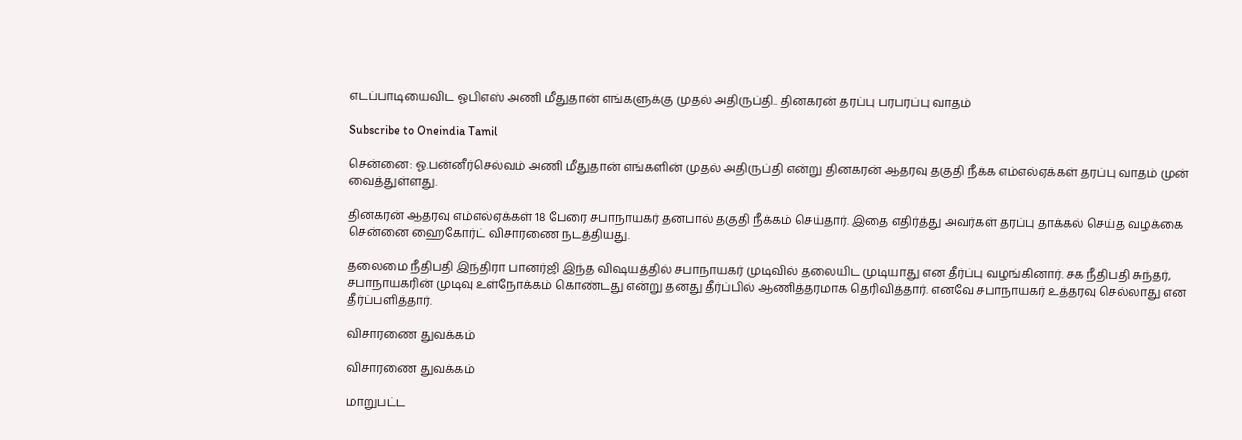எடப்பாடியைவிட ஓபிஎஸ் அணி மீதுதான் எங்களுக்கு முதல் அதிருப்தி.. தினகரன் தரப்பு பரபரப்பு வாதம்

Subscribe to Oneindia Tamil

சென்னை: ஓ.பன்னீர்செல்வம் அணி மீதுதான் எங்களின் முதல் அதிருப்தி என்று தினகரன் ஆதரவு தகுதி நீக்க எம்எல்ஏக்கள் தரப்பு வாதம் முன் வைத்துள்ளது.

தினகரன் ஆதரவு எம்எல்ஏக்கள் 18 பேரை சபாநாயகர் தனபால் தகுதி நீக்கம் செய்தார். இதை எதிர்த்து அவர்கள் தரப்பு தாக்கல் செய்த வழக்கை சென்னை ஹைகோர்ட் விசாரணை நடத்தியது.

தலைமை நீதிபதி இந்திரா பானர்ஜி இந்த விஷயத்தில் சபாநாயகர் முடிவில் தலையிட முடியாது என தீர்ப்பு வழங்கினார். சக நீதிபதி சுந்தர், சபாநாயகரின் முடிவு உள்நோக்கம் கொண்டது என்று தனது தீர்ப்பில் ஆணித்தரமாக தெரிவித்தார். எனவே சபாநாயகர் உத்தரவு செல்லாது என தீர்ப்பளித்தார்.

விசாரணை துவக்கம்

விசாரணை துவக்கம்

மாறுபட்ட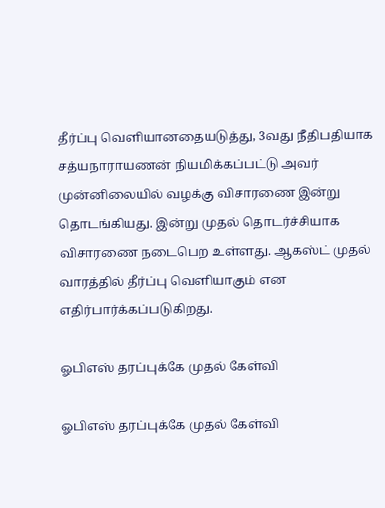தீர்ப்பு வெளியானதையடுத்து, 3வது நீதிபதியாக சத்யநாராயணன் நியமிக்கப்பட்டு அவர் முன்னிலையில் வழக்கு விசாரணை இன்று தொடங்கியது. இன்று முதல் தொடர்ச்சியாக விசாரணை நடைபெற உள்ளது. ஆகஸ்ட் முதல் வாரத்தில் தீர்ப்பு வெளியாகும் என எதிர்பார்க்கப்படுகிறது.

ஓபிஎஸ் தரப்புக்கே முதல் கேள்வி

ஓபிஎஸ் தரப்புக்கே முதல் கேள்வி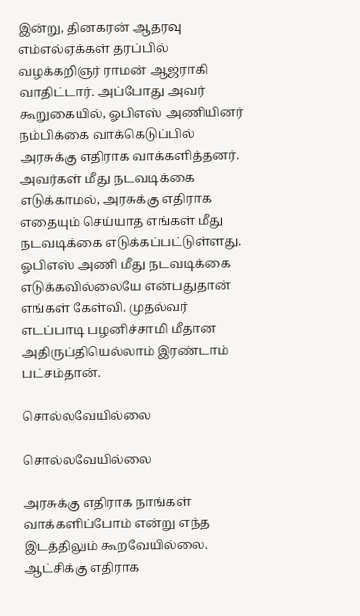இன்று, தினகரன் ஆதரவு எம்எல்ஏக்கள் தரப்பில் வழக்கறிஞர் ராமன் ஆஜராகி வாதிட்டார். அப்போது அவர் கூறுகையில், ஓபிஎஸ் அணியினர் நம்பிக்கை வாக்கெடுப்பில் அரசுக்கு எதிராக வாக்களித்தனர். அவர்கள் மீது நடவடிக்கை எடுக்காமல், அரசுக்கு எதிராக எதையும் செய்யாத எங்கள் மீது நடவடிக்கை எடுக்கப்பட்டுள்ளது. ஓபிஎஸ் அணி மீது நடவடிக்கை எடுக்கவில்லையே என்பதுதான் எங்கள் கேள்வி. முதல்வர் எடப்பாடி பழனிச்சாமி மீதான அதிருப்தியெல்லாம் இரண்டாம் பட்சம்தான்.

சொல்லவேயில்லை

சொல்லவேயில்லை

அரசுக்கு எதிராக நாங்கள் வாக்களிப்போம் என்று எந்த இடத்திலும் கூறவேயில்லை. ஆட்சிக்கு எதிராக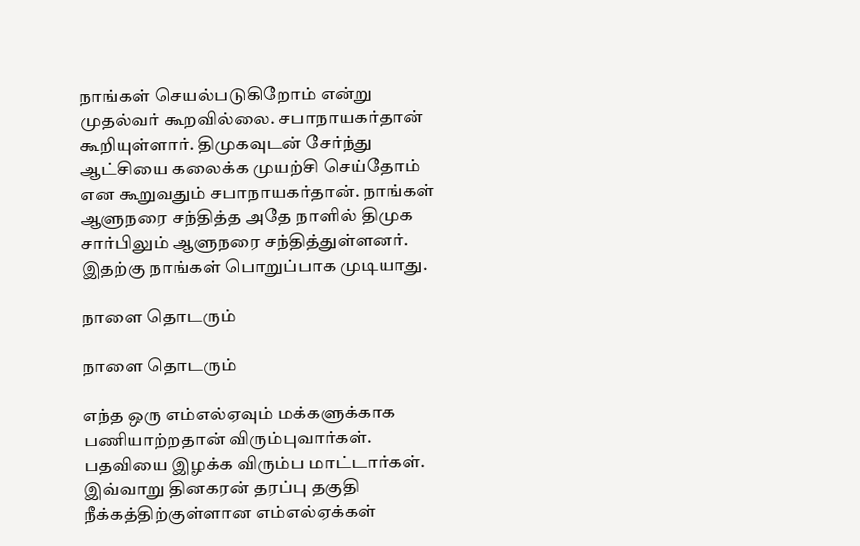நாங்கள் செயல்படுகிறோம் என்று முதல்வர் கூறவில்லை. சபாநாயகர்தான் கூறியுள்ளார். திமுகவுடன் சேர்ந்து ஆட்சியை கலைக்க முயற்சி செய்தோம் என கூறுவதும் சபாநாயகர்தான். நாங்கள் ஆளுநரை சந்தித்த அதே நாளில் திமுக சார்பிலும் ஆளுநரை சந்தித்துள்ளனர். இதற்கு நாங்கள் பொறுப்பாக முடியாது.

நாளை தொடரும்

நாளை தொடரும்

எந்த ஒரு எம்எல்ஏவும் மக்களுக்காக பணியாற்றதான் விரும்புவார்கள். பதவியை இழக்க விரும்ப மாட்டார்கள். இவ்வாறு தினகரன் தரப்பு தகுதி நீக்கத்திற்குள்ளான எம்எல்ஏக்கள்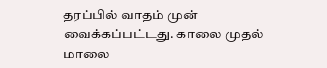தரப்பில் வாதம் முன் வைக்கப்பட்டது. காலை முதல் மாலை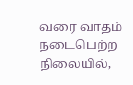வரை வாதம் நடைபெற்ற நிலையில்,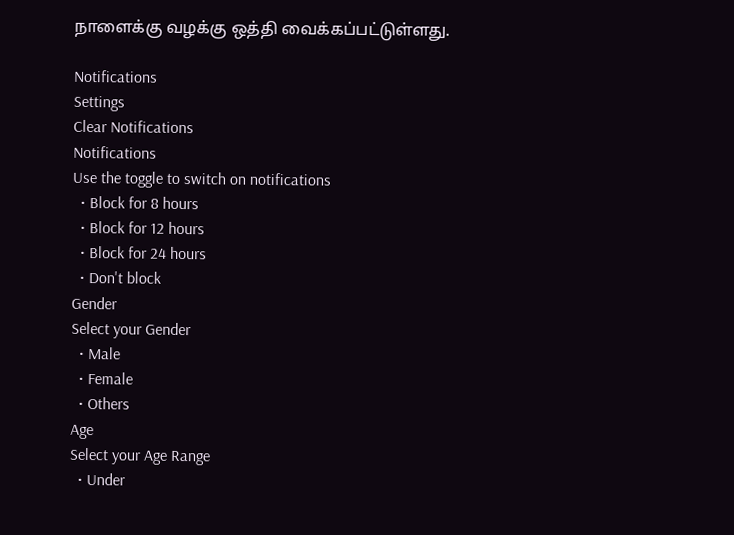நாளைக்கு வழக்கு ஒத்தி வைக்கப்பட்டுள்ளது.

Notifications
Settings
Clear Notifications
Notifications
Use the toggle to switch on notifications
  • Block for 8 hours
  • Block for 12 hours
  • Block for 24 hours
  • Don't block
Gender
Select your Gender
  • Male
  • Female
  • Others
Age
Select your Age Range
  • Under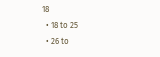18
  • 18 to 25
  • 26 to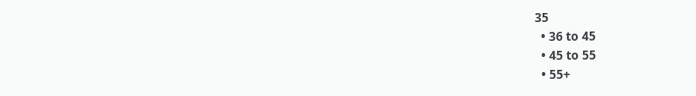35
  • 36 to 45
  • 45 to 55
  • 55+